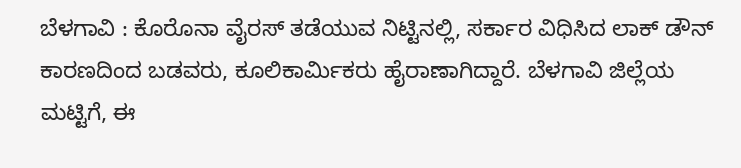ಬೆಳಗಾವಿ : ಕೊರೊನಾ ವೈರಸ್ ತಡೆಯುವ ನಿಟ್ಟಿನಲ್ಲಿ, ಸರ್ಕಾರ ವಿಧಿಸಿದ ಲಾಕ್ ಡೌನ್ ಕಾರಣದಿಂದ ಬಡವರು, ಕೂಲಿಕಾರ್ಮಿಕರು ಹೈರಾಣಾಗಿದ್ದಾರೆ. ಬೆಳಗಾವಿ ಜಿಲ್ಲೆಯ ಮಟ್ಟಿಗೆ, ಈ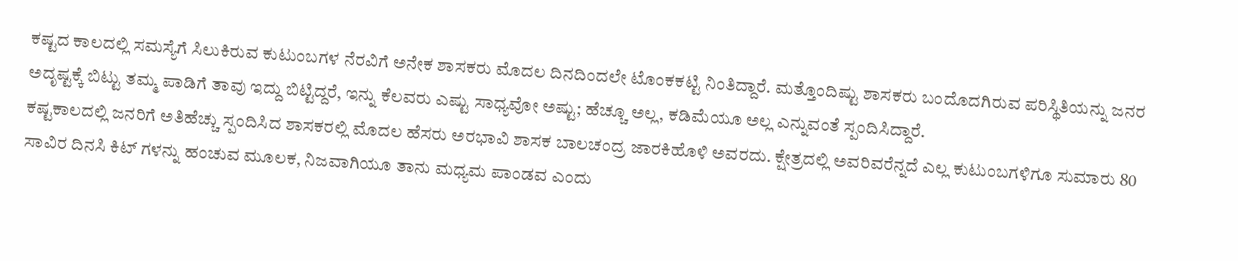ಕಷ್ಟದ ಕಾಲದಲ್ಲಿ ಸಮಸ್ಯೆಗೆ ಸಿಲುಕಿರುವ ಕುಟುಂಬಗಳ ನೆರವಿಗೆ ಅನೇಕ ಶಾಸಕರು ಮೊದಲ ದಿನದಿಂದಲೇ ಟೊಂಕಕಟ್ಟಿ ನಿಂತಿದ್ದಾರೆ. ಮತ್ತೊಂದಿಷ್ಟು ಶಾಸಕರು ಬಂದೊದಗಿರುವ ಪರಿಸ್ಥಿತಿಯನ್ನು ಜನರ ಅದೃಷ್ಟಕ್ಕೆ ಬಿಟ್ಟು ತಮ್ಮ ಪಾಡಿಗೆ ತಾವು ಇದ್ದು ಬಿಟ್ಟಿದ್ದರೆ, ಇನ್ನು ಕೆಲವರು ಎಷ್ಟು ಸಾಧ್ಯವೋ ಅಷ್ಟು; ಹೆಚ್ಚೂ ಅಲ್ಲ, ಕಡಿಮೆಯೂ ಅಲ್ಲ ಎನ್ನುವಂತೆ ಸ್ಪಂದಿಸಿದ್ದಾರೆ.
ಕಷ್ಟಕಾಲದಲ್ಲಿ ಜನರಿಗೆ ಅತಿಹೆಚ್ಚು ಸ್ಪಂದಿಸಿದ ಶಾಸಕರಲ್ಲಿ ಮೊದಲ ಹೆಸರು ಅರಭಾವಿ ಶಾಸಕ ಬಾಲಚಂದ್ರ ಜಾರಕಿಹೊಳಿ ಅವರದು. ಕ್ಷೇತ್ರದಲ್ಲಿ ಅವರಿವರೆನ್ನದೆ ಎಲ್ಲ ಕುಟುಂಬಗಳಿಗೂ ಸುಮಾರು 80 ಸಾವಿರ ದಿನಸಿ ಕಿಟ್ ಗಳನ್ನು ಹಂಚುವ ಮೂಲಕ, ನಿಜವಾಗಿಯೂ ತಾನು ಮಧ್ಯಮ ಪಾಂಡವ ಎಂದು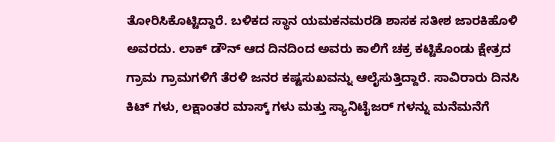ತೋರಿಸಿಕೊಟ್ಟಿದ್ದಾರೆ. ಬಳಿಕದ ಸ್ಥಾನ ಯಮಕನಮರಡಿ ಶಾಸಕ ಸತೀಶ ಜಾರಕಿಹೊಳಿ ಅವರದು. ಲಾಕ್ ಡೌನ್ ಆದ ದಿನದಿಂದ ಅವರು ಕಾಲಿಗೆ ಚಕ್ರ ಕಟ್ಟಿಕೊಂಡು ಕ್ಷೇತ್ರದ ಗ್ರಾಮ ಗ್ರಾಮಗಳಿಗೆ ತೆರಳಿ ಜನರ ಕಷ್ಟಸುಖವನ್ನು ಆಲೈಸುತ್ತಿದ್ದಾರೆ. ಸಾವಿರಾರು ದಿನಸಿ ಕಿಟ್ ಗಳು, ಲಕ್ಷಾಂತರ ಮಾಸ್ಕ್ ಗಳು ಮತ್ತು ಸ್ಯಾನಿಟೈಜರ್ ಗಳನ್ನು ಮನೆಮನೆಗೆ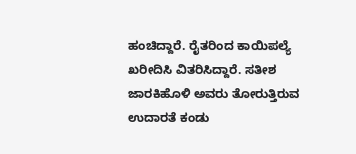ಹಂಚಿದ್ದಾರೆ. ರೈತರಿಂದ ಕಾಯಿಪಲ್ಯೆ ಖರೀದಿಸಿ ವಿತರಿಸಿದ್ದಾರೆ. ಸತೀಶ ಜಾರಕಿಹೊಳಿ ಅವರು ತೋರುತ್ತಿರುವ ಉದಾರತೆ ಕಂಡು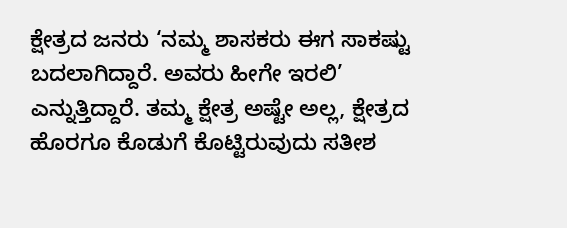ಕ್ಷೇತ್ರದ ಜನರು ‘ನಮ್ಮ ಶಾಸಕರು ಈಗ ಸಾಕಷ್ಟು ಬದಲಾಗಿದ್ದಾರೆ. ಅವರು ಹೀಗೇ ಇರಲಿ’ ಎನ್ನುತ್ತಿದ್ದಾರೆ. ತಮ್ಮ ಕ್ಷೇತ್ರ ಅಷ್ಟೇ ಅಲ್ಲ, ಕ್ಷೇತ್ರದ ಹೊರಗೂ ಕೊಡುಗೆ ಕೊಟ್ಟಿರುವುದು ಸತೀಶ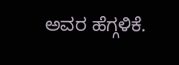ಅವರ ಹೆಗ್ಗಳಿಕೆ.